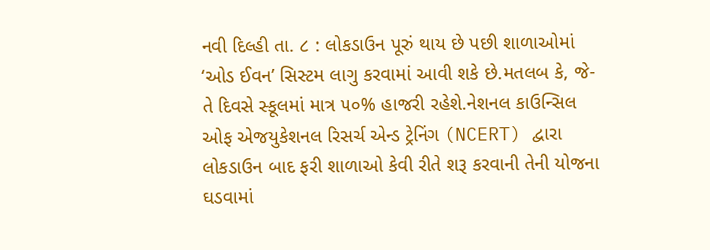નવી દિલ્હી તા. ૮ : લોકડાઉન પૂરું થાય છે પછી શાળાઓમાં ‘ઓડ ઈવન’ સિસ્ટમ લાગુ કરવામાં આવી શકે છે.મતલબ કે, જે-તે દિવસે સ્કૂલમાં માત્ર ૫૦% હાજરી રહેશે.નેશનલ કાઉન્સિલ ઓફ એજયુકેશનલ રિસર્ચ એન્ડ ટ્રેનિંગ (NCERT) દ્વારા લોકડાઉન બાદ ફરી શાળાઓ કેવી રીતે શરૂ કરવાની તેની યોજના ઘડવામાં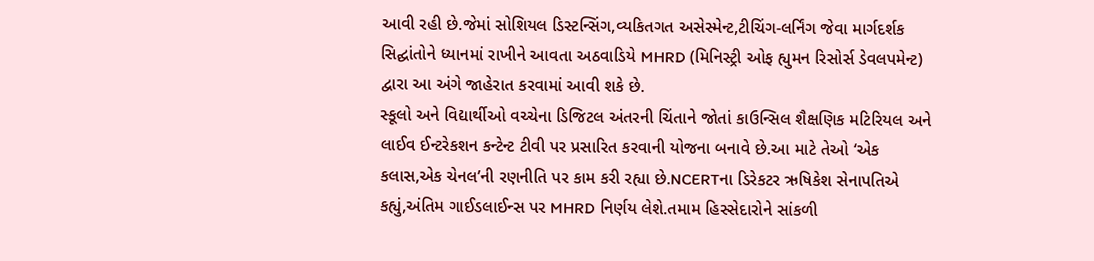આવી રહી છે.જેમાં સોશિયલ ડિસ્ટન્સિંગ,વ્યકિતગત અસેસ્મેન્ટ,ટીચિંગ-લર્નિંગ જેવા માર્ગદર્શક સિદ્ઘાંતોને ધ્યાનમાં રાખીને આવતા અઠવાડિયે MHRD (મિનિસ્ટ્રી ઓફ હ્યુમન રિસોર્સ ડેવલપમેન્ટ) દ્વારા આ અંગે જાહેરાત કરવામાં આવી શકે છે.
સ્કૂલો અને વિદ્યાર્થીઓ વચ્ચેના ડિજિટલ અંતરની ચિંતાને જોતાં કાઉન્સિલ શૈક્ષણિક મટિરિયલ અને લાઈવ ઈન્ટરેકશન કન્ટેન્ટ ટીવી પર પ્રસારિત કરવાની યોજના બનાવે છે.આ માટે તેઓ ‘એક કલાસ,એક ચેનલ’ની રણનીતિ પર કામ કરી રહ્યા છે.NCERTના ડિરેકટર ઋષિકેશ સેનાપતિએ કહ્યું,અંતિમ ગાઈડલાઈન્સ પર MHRD નિર્ણય લેશે.તમામ હિસ્સેદારોને સાંકળી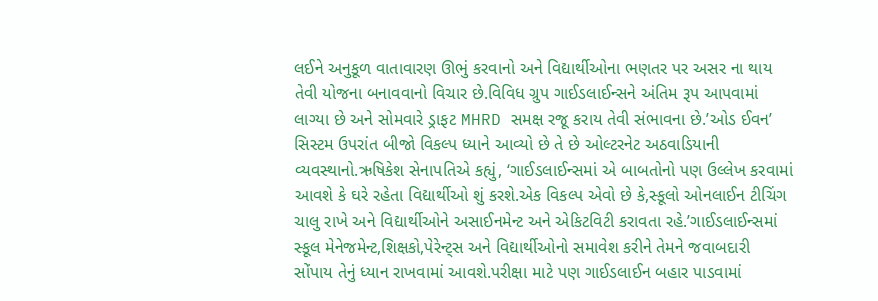લઈને અનુકૂળ વાતાવારણ ઊભું કરવાનો અને વિદ્યાર્થીઓના ભણતર પર અસર ના થાય તેવી યોજના બનાવવાનો વિચાર છે.વિવિધ ગ્રુપ ગાઈડલાઈન્સને અંતિમ રૂપ આપવામાં લાગ્યા છે અને સોમવારે ડ્રાફટ MHRD સમક્ષ રજૂ કરાય તેવી સંભાવના છે.’ઓડ ઈવન’ સિસ્ટમ ઉપરાંત બીજો વિકલ્પ ધ્યાને આવ્યો છે તે છે ઓલ્ટરનેટ અઠવાડિયાની વ્યવસ્થાનો.ઋષિકેશ સેનાપતિએ કહ્યું, ‘ગાઈડલાઈન્સમાં એ બાબતોનો પણ ઉલ્લેખ કરવામાં આવશે કે ઘરે રહેતા વિદ્યાર્થીઓ શું કરશે.એક વિકલ્પ એવો છે કે,સ્કૂલો ઓનલાઈન ટીચિંગ ચાલુ રાખે અને વિદ્યાર્થીઓને અસાઈનમેન્ટ અને એકિટવિટી કરાવતા રહે.’ગાઈડલાઈન્સમાં સ્કૂલ મેનેજમેન્ટ,શિક્ષકો,પેરેન્ટ્સ અને વિદ્યાર્થીઓનો સમાવેશ કરીને તેમને જવાબદારી સોંપાય તેનું ધ્યાન રાખવામાં આવશે.પરીક્ષા માટે પણ ગાઈડલાઈન બહાર પાડવામાં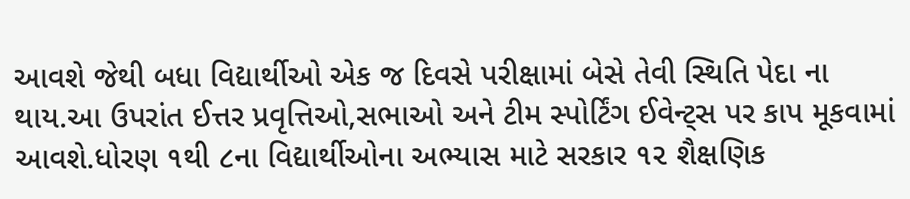આવશે જેથી બધા વિદ્યાર્થીઓ એક જ દિવસે પરીક્ષામાં બેસે તેવી સ્થિતિ પેદા ના થાય.આ ઉપરાંત ઈત્તર પ્રવૃત્તિઓ,સભાઓ અને ટીમ સ્પોર્ટિંગ ઈવેન્ટ્સ પર કાપ મૂકવામાં આવશે.ધોરણ ૧થી ૮ના વિદ્યાર્થીઓના અભ્યાસ માટે સરકાર ૧૨ શૈક્ષણિક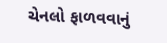ચેનલો ફાળવવાનું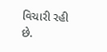વિચારી રહી છે.